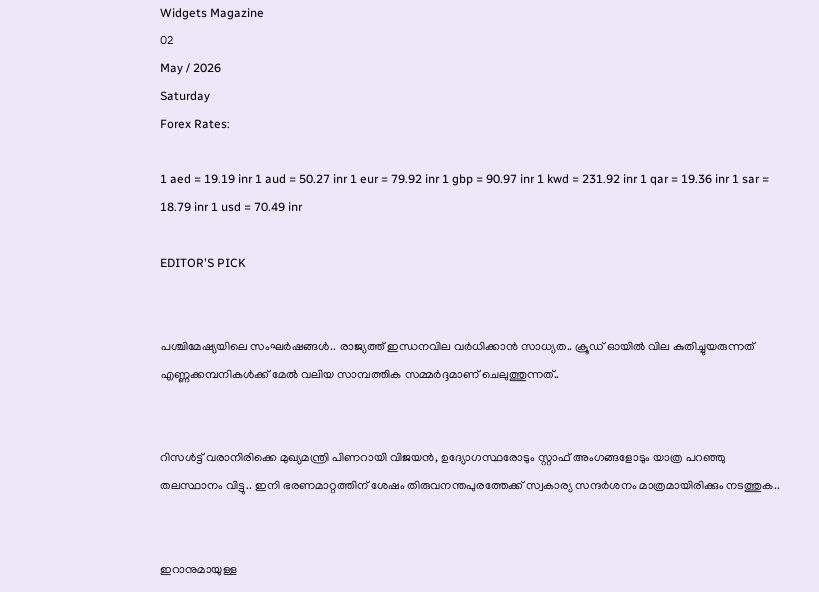Widgets Magazine
02
May / 2026
Saturday
Forex Rates:

1 aed = 19.19 inr 1 aud = 50.27 inr 1 eur = 79.92 inr 1 gbp = 90.97 inr 1 kwd = 231.92 inr 1 qar = 19.36 inr 1 sar = 18.79 inr 1 usd = 70.49 inr

EDITOR'S PICK


പശ്ചിമേഷ്യയിലെ സംഘര്‍ഷങ്ങള്‍.. രാജ്യത്ത് ഇന്ധനവില വര്‍ധിക്കാന്‍ സാധ്യത.. ക്രൂഡ് ഓയില്‍ വില കുതിച്ചുയരുന്നത് എണ്ണക്കമ്പനികള്‍ക്ക് മേല്‍ വലിയ സാമ്പത്തിക സമ്മര്‍ദ്ദമാണ് ചെലുത്തുന്നത്..


റിസൾട്ട് വരാനിരിക്കെ മുഖ്യമന്ത്രി പിണറായി വിജയൻ, ഉദ്യോഗസ്ഥരോടും സ്റ്റാഫ് അംഗങ്ങളോടും യാത്ര പറഞ്ഞു തലസ്ഥാനം വിട്ടു.. ഇനി ഭരണമാറ്റത്തിന് ശേഷം തിരുവനന്തപുരത്തേക്ക് സ്വകാര്യ സന്ദർശനം മാത്രമായിരിക്കും നടത്തുക..


ഇറാനുമായുള്ള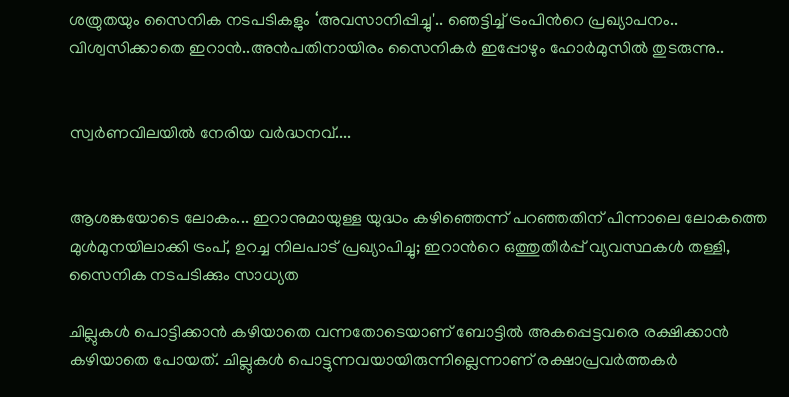ശത്രുതയും സൈനിക നടപടികളും ‘അവസാനിപ്പിച്ചു'.. ഞെട്ടിച്ച് ട്രംപിന്‍റെ പ്രഖ്യാപനം.. വിശ്വസിക്കാതെ ഇറാൻ..അൻപതിനായിരം സൈനികർ ഇപ്പോഴും ഹോർമുസിൽ തുടരുന്നു..


സ്വർണവിലയിൽ നേരിയ വർദ്ധനവ്....


ആശങ്കയോടെ ലോകം... ഇറാനുമായുള്ള യുദ്ധം കഴിഞ്ഞെന്ന് പറഞ്ഞതിന് പിന്നാലെ ലോകത്തെ മുൾമുനയിലാക്കി ട്രംപ്, ഉറച്ച നിലപാട് പ്രഖ്യാപിച്ചു; ഇറാന്‍റെ ഒത്തുതീർപ്പ് വ്യവസ്ഥകൾ തള്ളി, സൈനിക നടപടിക്കും സാധ്യത

ചില്ലുകള്‍ പൊട്ടിക്കാന്‍ കഴിയാതെ വന്നതോടെയാണ് ബോട്ടില്‍ അകപ്പെട്ടവരെ രക്ഷിക്കാന്‍ കഴിയാതെ പോയത്. ചില്ലുകള്‍ പൊട്ടുന്നവയായിരുന്നില്ലെന്നാണ് രക്ഷാപ്രവര്‍ത്തകര്‍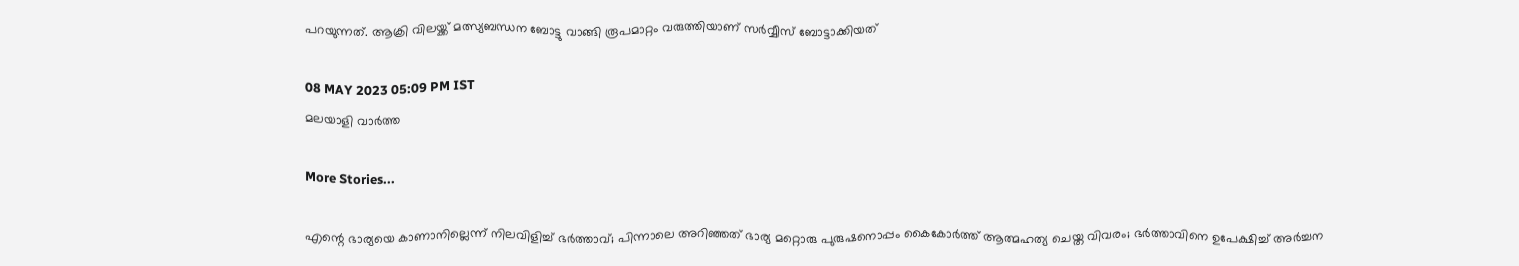പറയുന്നത്. ആക്രി വിലയ്ക്ക് മത്സ്യബന്ധന ബോട്ടു വാങ്ങി രൂപമാറ്റം വരുത്തിയാണ് സര്‍വ്വീസ് ബോട്ടാക്കിയത്

08 MAY 2023 05:09 PM IST
മലയാളി വാര്‍ത്ത

More Stories...

എന്റെ ഭാര്യയെ കാണാനില്ലെന്ന് നിലവിളിച്ച് ഭർത്താവ്; പിന്നാലെ അറിഞ്ഞത് ഭാര്യ മറ്റൊരു പുരുഷനൊപ്പം കൈകോർത്ത് ആത്മഹത്യ ചെയ്ത വിവരം; ഭർത്താവിനെ ഉപേക്ഷിച്ച് അർച്ചന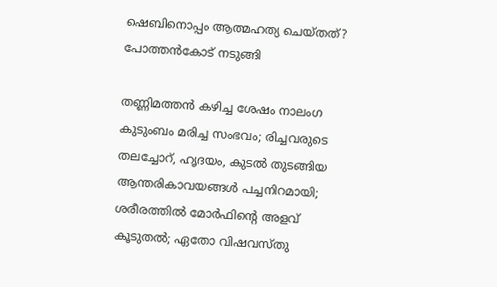ഷെബിനൊപ്പം ആത്മഹത്യ ചെയ്തത്? പോത്തൻകോട് നടുങ്ങി

തണ്ണിമത്തൻ കഴിച്ച ശേഷം നാലംഗ കുടുംബം മരിച്ച സംഭവം; രിച്ചവരുടെ തലച്ചോറ്, ഹൃദയം, കുടൽ തുടങ്ങിയ ആന്തരികാവയങ്ങൾ പച്ചനിറമായി; ശരീരത്തിൽ മോർഫിന്റെ അളവ് കൂടുതൽ; ഏതോ വിഷവസ്തു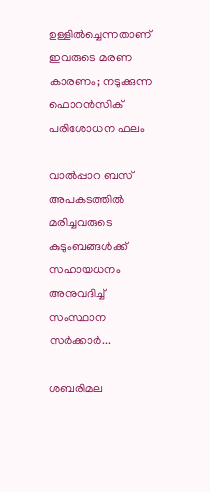ഉള്ളിൽച്ചെന്നതാണ് ഇവരുടെ മരണ കാരണം; നടുക്കുന്ന ഫൊറൻസിക് പരിശോധന ഫലം

വാൽപ്പാറ ബസ് അപകടത്തിൽ മരിച്ചവരുടെ കുടുംബങ്ങൾക്ക് സഹായധനം അനുവദിച്ച് സംസ്ഥാന സർക്കാർ...

ശബരിമല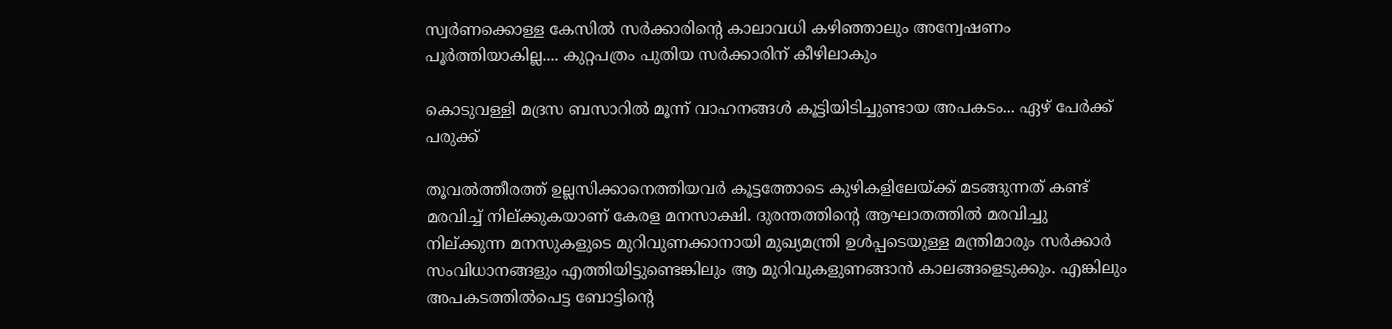സ്വർണക്കൊള്ള കേസിൽ സർക്കാരിന്റെ കാലാവധി കഴിഞ്ഞാലും അന്വേഷണം പൂർത്തിയാകില്ല.... കുറ്റപത്രം പുതിയ സർക്കാരിന് കീഴിലാകും

കൊടുവള്ളി മദ്രസ ബസാറിൽ മൂന്ന് വാഹനങ്ങൾ കൂട്ടിയിടിച്ചുണ്ടായ അപകടം... ഏഴ് പേർക്ക് പരുക്ക്

തൂവല്‍ത്തീരത്ത് ഉല്ലസിക്കാനെത്തിയവര്‍ കൂട്ടത്തോടെ കുഴികളിലേയ്ക്ക് മടങ്ങുന്നത് കണ്ട് മരവിച്ച് നില്ക്കുകയാണ് കേരള മനസാക്ഷി. ദുരന്തത്തിന്റെ ആഘാതത്തില്‍ മരവിച്ചു നില്ക്കുന്ന മനസുകളുടെ മുറിവുണക്കാനായി മുഖ്യമന്ത്രി ഉള്‍പ്പടെയുള്ള മന്ത്രിമാരും സര്‍ക്കാര്‍ സംവിധാനങ്ങളും എത്തിയിട്ടുണ്ടെങ്കിലും ആ മുറിവുകളുണങ്ങാന്‍ കാലങ്ങളെടുക്കും. എങ്കിലും അപകടത്തില്‍പെട്ട ബോട്ടിന്റെ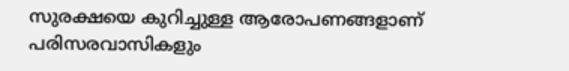സുരക്ഷയെ കുറിച്ചുള്ള ആരോപണങ്ങളാണ് പരിസരവാസികളും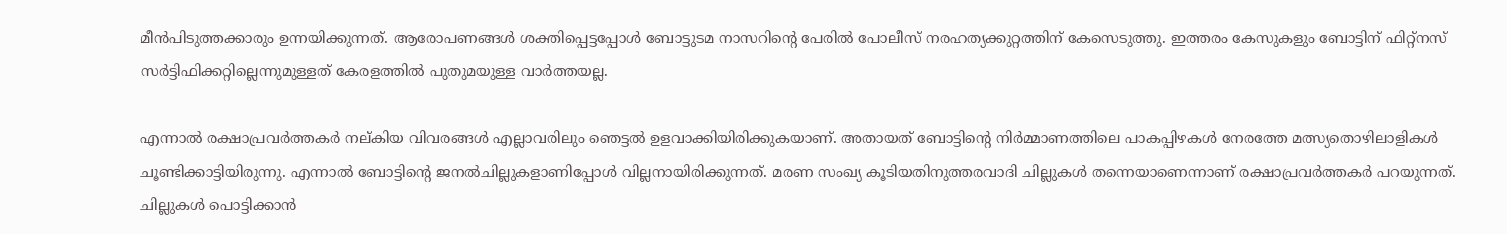മീന്‍പിടുത്തക്കാരും ഉന്നയിക്കുന്നത്. ആരോപണങ്ങള്‍ ശക്തിപ്പെട്ടപ്പോള്‍ ബോട്ടുടമ നാസറിന്റെ പേരില്‍ പോലീസ് നരഹത്യക്കുറ്റത്തിന് കേസെടുത്തു. ഇത്തരം കേസുകളും ബോട്ടിന് ഫിറ്റ്‌നസ് സര്‍ട്ടിഫിക്കറ്റില്ലെന്നുമുള്ളത് കേരളത്തില്‍ പുതുമയുള്ള വാര്‍ത്തയല്ല.

എന്നാല്‍ രക്ഷാപ്രവര്‍ത്തകര്‍ നല്കിയ വിവരങ്ങള്‍ എല്ലാവരിലും ഞെട്ടല്‍ ഉളവാക്കിയിരിക്കുകയാണ്. അതായത് ബോട്ടിന്റെ നിര്‍മ്മാണത്തിലെ പാകപ്പിഴകള്‍ നേരത്തേ മത്സ്യതൊഴിലാളികള്‍ ചൂണ്ടിക്കാട്ടിയിരുന്നു. എന്നാല്‍ ബോട്ടിന്റെ ജനല്‍ചില്ലുകളാണിപ്പോള്‍ വില്ലനായിരിക്കുന്നത്. മരണ സംഖ്യ കൂടിയതിനുത്തരവാദി ചില്ലുകള്‍ തന്നെയാണെന്നാണ് രക്ഷാപ്രവര്‍ത്തകര്‍ പറയുന്നത്. ചില്ലുകള്‍ പൊട്ടിക്കാന്‍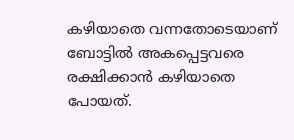കഴിയാതെ വന്നതോടെയാണ് ബോട്ടില്‍ അകപ്പെട്ടവരെ രക്ഷിക്കാന്‍ കഴിയാതെ പോയത്.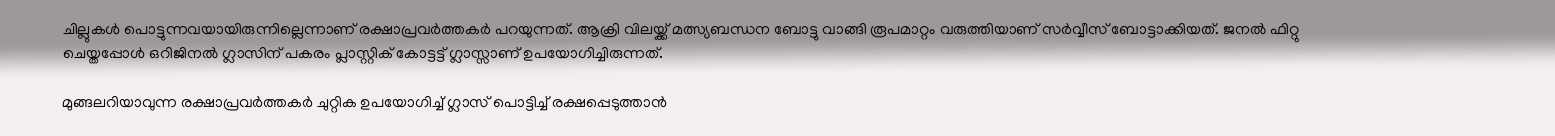ചില്ലുകള്‍ പൊട്ടുന്നവയായിരുന്നില്ലെന്നാണ് രക്ഷാപ്രവര്‍ത്തകര്‍ പറയുന്നത്. ആക്രി വിലയ്ക്ക് മത്സ്യബന്ധന ബോട്ടു വാങ്ങി രൂപമാറ്റം വരുത്തിയാണ് സര്‍വ്വീസ് ബോട്ടാക്കിയത്. ജനല്‍ ഫിറ്റു ചെയ്തപ്പോള്‍ ഒറിജിനല്‍ ഗ്ലാസിന് പകരം പ്ലാസ്റ്റിക് കോട്ടട്ട് ഗ്ലാസ്സാണ് ഉപയോഗിച്ചിരുന്നത്.

മുങ്ങലറിയാവുന്ന രക്ഷാപ്രവര്‍ത്തകര്‍ ചുറ്റിക ഉപയോഗിച്ച് ഗ്ലാസ് പൊട്ടിച്ച് രക്ഷപ്പെടുത്താന്‍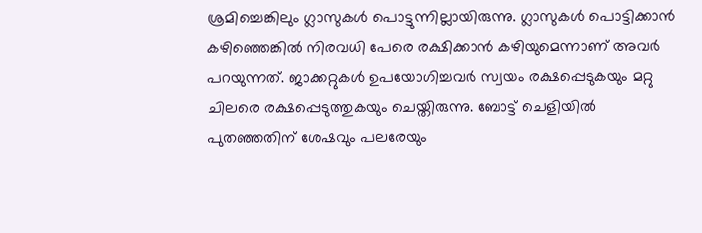ശ്രമിച്ചെങ്കിലും ഗ്ലാസുകള്‍ പൊട്ടുന്നില്ലായിരുന്നു. ഗ്ലാസുകള്‍ പൊട്ടിക്കാന്‍ കഴിഞ്ഞെങ്കില്‍ നിരവധി പേരെ രക്ഷിക്കാന്‍ കഴിയുമെന്നാണ് അവര്‍ പറയുന്നത്. ജാക്കറ്റുകള്‍ ഉപയോഗിച്ചവര്‍ സ്വയം രക്ഷപ്പെടുകയും മറ്റു ചിലരെ രക്ഷപ്പെടുത്തുകയും ചെയ്തിരുന്നു. ബോട്ട് ചെളിയില്‍ പുതഞ്ഞതിന് ശേഷവും പലരേയും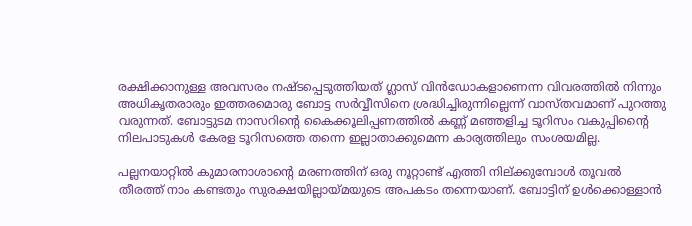രക്ഷിക്കാനുള്ള അവസരം നഷ്ടപ്പെടുത്തിയത് ഗ്ലാസ് വിന്‍ഡോകളാണെന്ന വിവരത്തില്‍ നിന്നും അധികൃതരാരും ഇത്തരമൊരു ബോട്ട സര്‍വ്വീസിനെ ശ്രദ്ധിച്ചിരുന്നില്ലെന്ന് വാസ്തവമാണ് പുറത്തു വരുന്നത്. ബോട്ടുടമ നാസറിന്റെ കൈക്കൂലിപ്പണത്തില്‍ കണ്ണ് മഞ്ഞളിച്ച ടൂറിസം വകുപ്പിന്റൈ നിലപാടുകള്‍ കേരള ടൂറിസത്തെ തന്നെ ഇല്ലാതാക്കുമെന്ന കാര്യത്തിലും സംശയമില്ല.

പല്ലനയാറ്റില്‍ കുമാരനാശാന്റെ മരണത്തിന് ഒരു നൂറ്റാണ്ട് എത്തി നില്ക്കുമ്പോള്‍ തൂവല്‍ തീരത്ത് നാം കണ്ടതും സുരക്ഷയില്ലായ്മയുടെ അപകടം തന്നെയാണ്. ബോട്ടിന് ഉള്‍ക്കൊള്ളാന്‍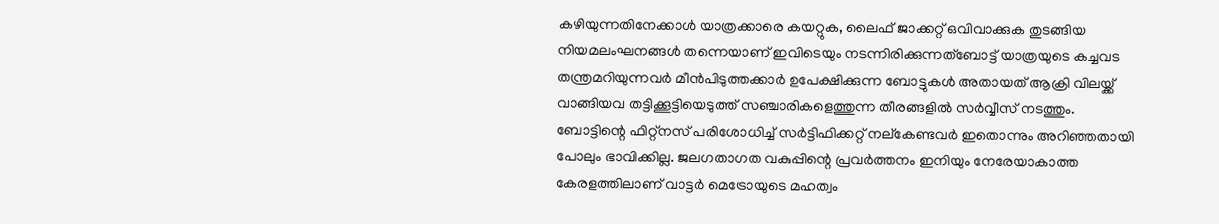കഴിയുന്നതിനേക്കാള്‍ യാത്രക്കാരെ കയറ്റുക, ലൈഫ് ജാക്കറ്റ് ഒവിവാക്കുക തുടങ്ങിയ നിയമലംഘനങ്ങള്‍ തന്നെയാണ് ഇവിടെയും നടന്നിരിക്കുന്നത്‌ബോട്ട് യാത്രയുടെ കച്ചവട തന്ത്രമറിയുന്നവര്‍ മീന്‍പിടുത്തക്കാര്‍ ഉപേക്ഷിക്കുന്ന ബോട്ടുകള്‍ അതായത് ആക്രി വിലയ്ക്ക് വാങ്ങിയവ തട്ടിക്കൂട്ടിയെടുത്ത് സഞ്ചാരികളെത്തുന്ന തീരങ്ങളില്‍ സര്‍വ്വീസ് നടത്തും. ബോട്ടിന്റെ ഫിറ്റ്‌നസ് പരിശോധിച്ച് സര്‍ട്ടിഫിക്കറ്റ് നല്‌കേണ്ടവര്‍ ഇതൊന്നും അറിഞ്ഞതായി പോലും ഭാവിക്കില്ല. ജലഗതാഗത വകുപ്പിന്റെ പ്രവര്‍ത്തനം ഇനിയും നേരേയാകാത്ത കേരളത്തിലാണ് വാട്ടര്‍ മെട്രോയുടെ മഹത്വം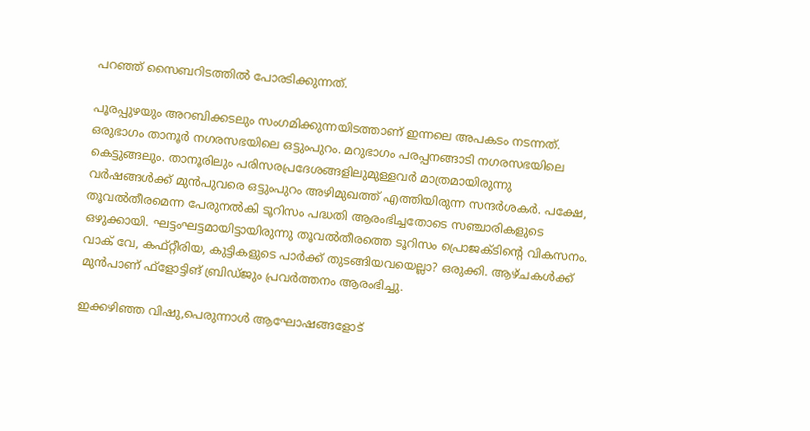പറഞ്ഞ് സൈബറിടത്തില്‍ പോരടിക്കുന്നത്.

പൂരപ്പുഴയും അറബിക്കടലും സംഗമിക്കുന്നയിടത്താണ് ഇന്നലെ അപകടം നടന്നത്. ഒരുഭാഗം താനൂര്‍ നഗരസഭയിലെ ഒട്ടുംപുറം. മറുഭാഗം പരപ്പനങ്ങാടി നഗരസഭയിലെ കെട്ടുങ്ങലും. താനൂരിലും പരിസരപ്രദേശങ്ങളിലുമുള്ളവര്‍ മാത്രമായിരുന്നു വര്‍ഷങ്ങള്‍ക്ക് മുന്‍പുവരെ ഒട്ടുംപുറം അഴിമുഖത്ത് എത്തിയിരുന്ന സന്ദര്‍ശകര്‍. പക്ഷേ, തൂവല്‍തീരമെന്ന പേരുനല്‍കി ടൂറിസം പദ്ധതി ആരംഭിച്ചതോടെ സഞ്ചാരികളുടെ ഒഴുക്കായി. ഘട്ടംഘട്ടമായിട്ടായിരുന്നു തൂവല്‍തീരത്തെ ടൂറിസം പ്രൊജക്ടിന്റെ വികസനം. വാക് വേ, കഫ്റ്റീരിയ, കുട്ടികളുടെ പാര്‍ക്ക് തുടങ്ങിയവയെല്ലാ? ഒരുക്കി. ആഴ്ചകള്‍ക്ക് മുന്‍പാണ് ഫ്ളോട്ടിങ് ബ്രിഡ്ജും പ്രവര്‍ത്തനം ആരംഭിച്ചു.

ഇക്കഴിഞ്ഞ വിഷു,പെരുന്നാള്‍ ആഘോഷങ്ങളോട്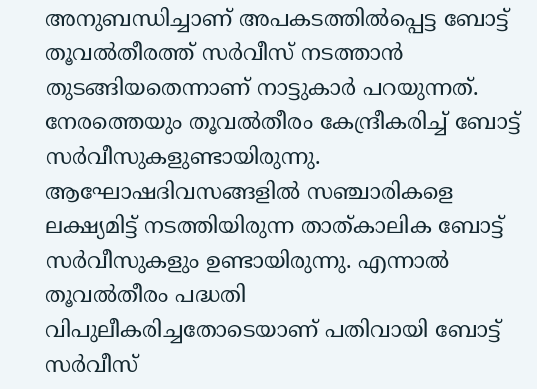അനുബന്ധിച്ചാണ് അപകടത്തില്‍പ്പെട്ട ബോട്ട് തൂവല്‍തീരത്ത് സര്‍വീസ് നടത്താന്‍ തുടങ്ങിയതെന്നാണ് നാട്ടുകാര്‍ പറയുന്നത്. നേരത്തെയും തൂവല്‍തീരം കേന്ദ്രീകരിച്ച് ബോട്ട് സര്‍വീസുകളുണ്ടായിരുന്നു. ആഘോഷദിവസങ്ങളില്‍ സഞ്ചാരികളെ ലക്ഷ്യമിട്ട് നടത്തിയിരുന്ന താത്കാലിക ബോട്ട് സര്‍വീസുകളും ഉണ്ടായിരുന്നു. എന്നാല്‍ തൂവല്‍തീരം പദ്ധതി വിപുലീകരിച്ചതോടെയാണ് പതിവായി ബോട്ട് സര്‍വീസ്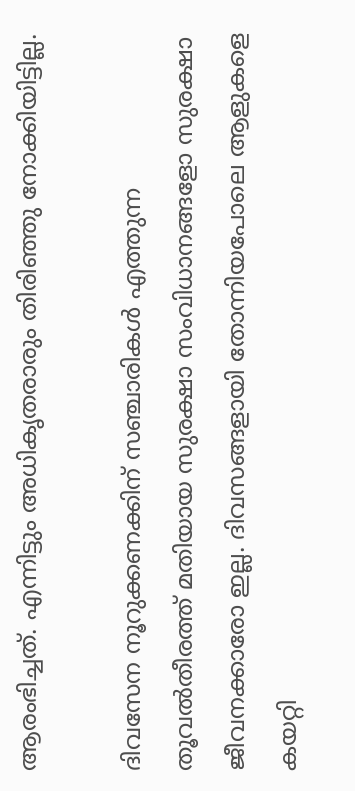ആരംഭിച്ചത്. എന്നിട്ടും അധികൃതരാരും തിരിഞ്ഞു നോക്കിയിട്ടില്ല.

ദിവസേന നൂറുക്കണക്കിന് സഞ്ചാരികള്‍ എത്തുന്ന തൂവല്‍തീരത്ത് മതിയായ സുരക്ഷാ സംവിധാനങ്ങളോ സുരക്ഷാ ജീവനക്കാരോ ഇല്ല. ദിവസങ്ങളായി തോന്നിയപോലെ ആളുകളെ കയറ്റി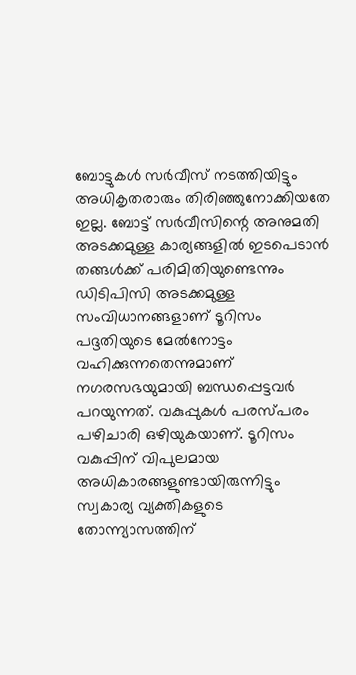ബോട്ടുകള്‍ സര്‍വീസ് നടത്തിയിട്ടും അധികൃതരാരും തിരിഞ്ഞുനോക്കിയതേ ഇല്ല. ബോട്ട് സര്‍വീസിന്റെ അനുമതി അടക്കമുള്ള കാര്യങ്ങളില്‍ ഇടപെടാന്‍ തങ്ങള്‍ക്ക് പരിമിതിയുണ്ടെന്നും ഡിടിപിസി അടക്കമുള്ള സംവിധാനങ്ങളാണ് ടൂറിസം പദ്ദതിയുടെ മേല്‍നോട്ടം വഹിക്കുന്നതെന്നുമാണ് നഗരസഭയുമായി ബന്ധപ്പെട്ടവര്‍ പറയുന്നത്. വകുപ്പുകള്‍ പരസ്പരം പഴിചാരി ഒഴിയുകയാണ്. ടൂറിസം വകുപ്പിന് വിപുലമായ അധികാരങ്ങളുണ്ടായിരുന്നിട്ടും സ്വകാര്യ വ്യക്തികളുടെ തോന്ന്യാസത്തിന്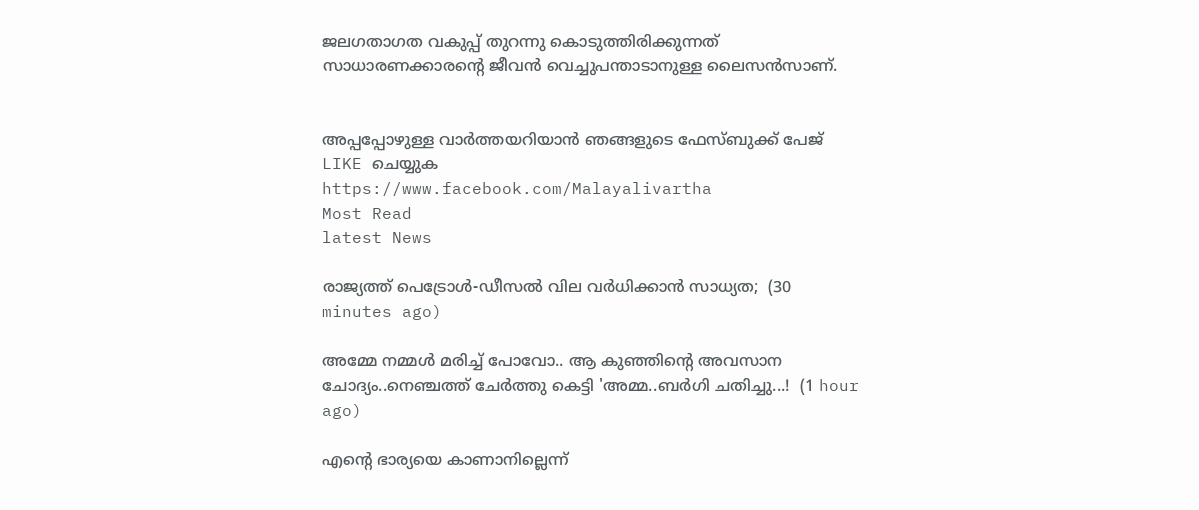ജലഗതാഗത വകുപ്പ് തുറന്നു കൊടുത്തിരിക്കുന്നത് സാധാരണക്കാരന്റെ ജീവന്‍ വെച്ചുപന്താടാനുള്ള ലൈസന്‍സാണ്.


അപ്പപ്പോഴുള്ള വാര്‍ത്തയറിയാന്‍ ഞങ്ങളുടെ ഫേസ്‌ബുക്ക്‌ പേജ് LIKE ചെയ്യുക
https://www.facebook.com/Malayalivartha
Most Read
latest News

രാജ്യത്ത് പെട്രോള്‍-ഡീസല്‍ വില വര്‍ധിക്കാന്‍ സാധ്യത;  (30 minutes ago)

അമ്മേ നമ്മൾ മരിച്ച് പോവോ.. ആ കുഞ്ഞിന്റെ അവസാന ചോദ്യം..നെഞ്ചത്ത് ചേർത്തു കെട്ടി 'അമ്മ..ബർഗി ചതിച്ചു...!  (1 hour ago)

എന്റെ ഭാര്യയെ കാണാനില്ലെന്ന്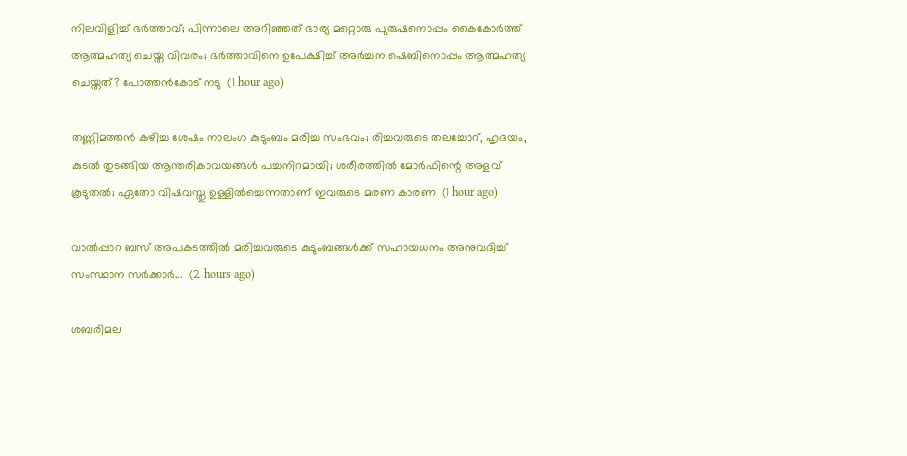നിലവിളിച്ച് ഭർത്താവ്; പിന്നാലെ അറിഞ്ഞത് ഭാര്യ മറ്റൊരു പുരുഷനൊപ്പം കൈകോർത്ത് ആത്മഹത്യ ചെയ്ത വിവരം; ഭർത്താവിനെ ഉപേക്ഷിച്ച് അർച്ചന ഷെബിനൊപ്പം ആത്മഹത്യ ചെയ്തത്? പോത്തൻകോട് നടു  (1 hour ago)

തണ്ണിമത്തൻ കഴിച്ച ശേഷം നാലംഗ കുടുംബം മരിച്ച സംഭവം; രിച്ചവരുടെ തലച്ചോറ്, ഹൃദയം, കുടൽ തുടങ്ങിയ ആന്തരികാവയങ്ങൾ പച്ചനിറമായി; ശരീരത്തിൽ മോർഫിന്റെ അളവ് കൂടുതൽ; ഏതോ വിഷവസ്തു ഉള്ളിൽച്ചെന്നതാണ് ഇവരുടെ മരണ കാരണ  (1 hour ago)

വാൽപ്പാറ ബസ് അപകടത്തിൽ മരിച്ചവരുടെ കുടുംബങ്ങൾക്ക് സഹായധനം അനുവദിച്ച് സംസ്ഥാന സർക്കാർ...  (2 hours ago)

ശബരിമല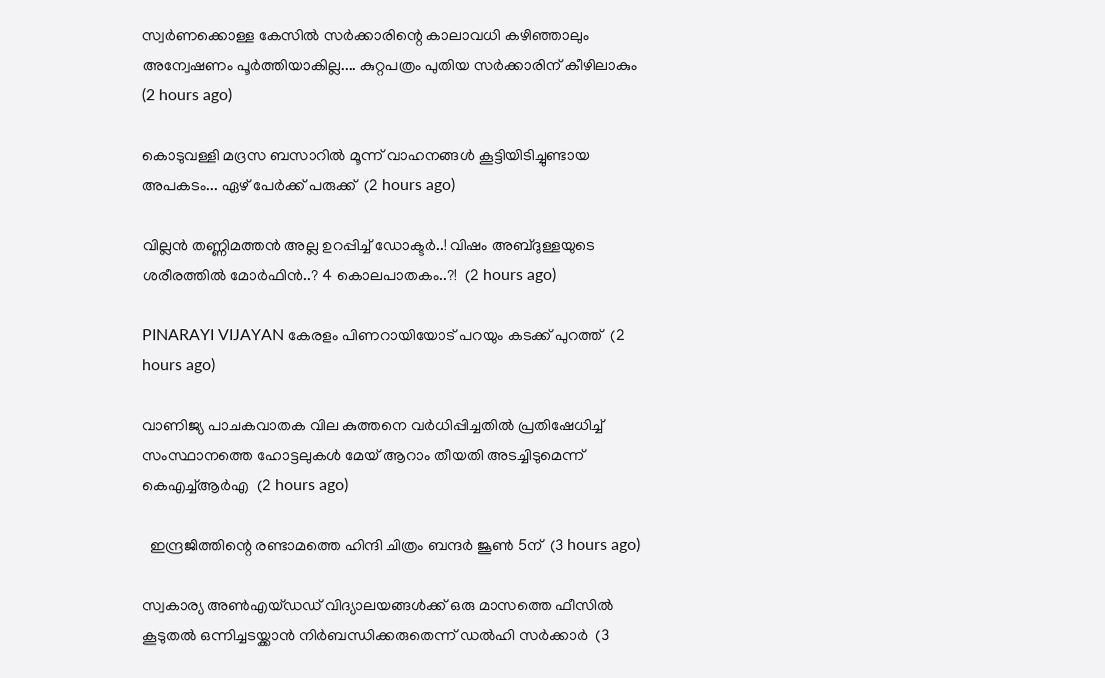സ്വർണക്കൊള്ള കേസിൽ സർക്കാരിന്റെ കാലാവധി കഴിഞ്ഞാലും അന്വേഷണം പൂർത്തിയാകില്ല.... കുറ്റപത്രം പുതിയ സർക്കാരിന് കീഴിലാകും  (2 hours ago)

കൊടുവള്ളി മദ്രസ ബസാറിൽ മൂന്ന് വാഹനങ്ങൾ കൂട്ടിയിടിച്ചുണ്ടായ അപകടം... ഏഴ് പേർക്ക് പരുക്ക്  (2 hours ago)

വില്ലൻ തണ്ണിമത്തൻ അല്ല ഉറപ്പിച്ച് ഡോക്ടർ..! വിഷം അബ്ദുള്ളയുടെ ശരീരത്തിൽ മോർഫിൻ..? 4 കൊലപാതകം..?!  (2 hours ago)

PINARAYI VIJAYAN കേരളം പിണറായിയോട് പറയും കടക്ക് പുറത്ത്  (2 hours ago)

വാണിജ്യ പാചകവാതക വില കുത്തനെ വർധിപ്പിച്ചതിൽ പ്രതിഷേധിച്ച് സംസ്ഥാനത്തെ ഹോട്ടലുകൾ മേയ് ആറാം തീയതി അടച്ചിടുമെന്ന് കെഎച്ച്ആർഎ  (2 hours ago)

  ഇന്ദ്രജിത്തിന്റെ രണ്ടാമത്തെ ഹിന്ദി ചിത്രം ബന്ദർ ജൂൺ 5ന്  (3 hours ago)

സ്വകാര്യ അൺഎയ്ഡഡ് വിദ്യാലയങ്ങൾക്ക് ഒരു മാസത്തെ ഫീസിൽ കൂടുതൽ ഒന്നിച്ചടയ്ക്കാൻ നിർബന്ധിക്കരുതെന്ന് ഡൽഹി സർക്കാർ  (3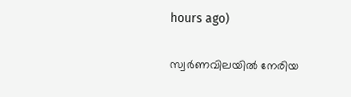hours ago)

സ്വർണവിലയിൽ നേരിയ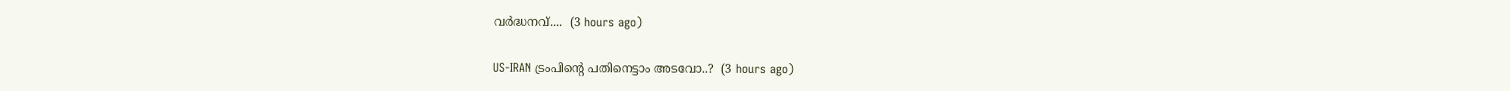വർദ്ധനവ്....  (3 hours ago)

US-IRAN ട്രംപിന്റെ പതിനെട്ടാം അടവോ..?  (3 hours ago)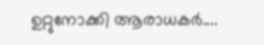ഉറ്റുനോക്കി ആരാധകർ....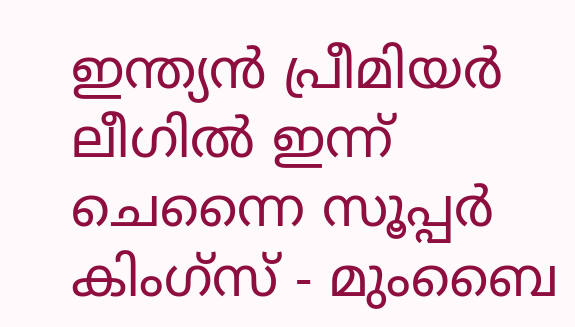ഇന്ത്യന്‍ പ്രീമിയര്‍ ലീഗിൽ ഇന്ന് ചെന്നൈ സൂപ്പര്‍ കിംഗ്‌സ് - മുംബൈ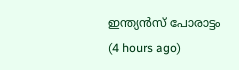ഇന്ത്യന്‍സ് പോരാട്ടം  (4 hours ago)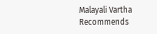Malayali Vartha Recommends